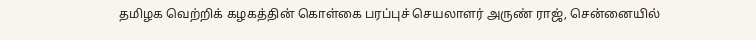தமிழக வெற்றிக் கழகத்தின் கொள்கை பரப்புச் செயலாளர் அருண் ராஜ், சென்னையில்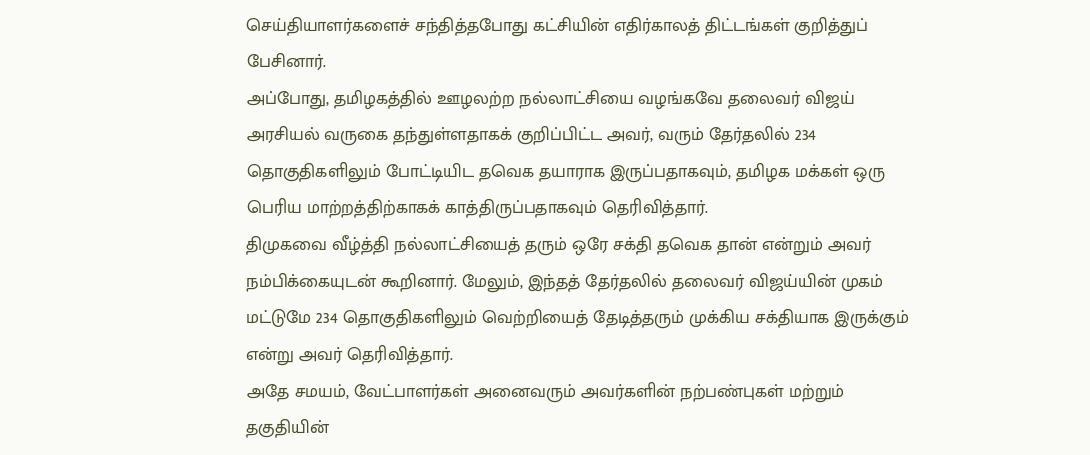செய்தியாளர்களைச் சந்தித்தபோது கட்சியின் எதிர்காலத் திட்டங்கள் குறித்துப் பேசினார்.
அப்போது, தமிழகத்தில் ஊழலற்ற நல்லாட்சியை வழங்கவே தலைவர் விஜய் அரசியல் வருகை தந்துள்ளதாகக் குறிப்பிட்ட அவர், வரும் தேர்தலில் 234 தொகுதிகளிலும் போட்டியிட தவெக தயாராக இருப்பதாகவும், தமிழக மக்கள் ஒரு பெரிய மாற்றத்திற்காகக் காத்திருப்பதாகவும் தெரிவித்தார்.
திமுகவை வீழ்த்தி நல்லாட்சியைத் தரும் ஒரே சக்தி தவெக தான் என்றும் அவர் நம்பிக்கையுடன் கூறினார். மேலும், இந்தத் தேர்தலில் தலைவர் விஜய்யின் முகம் மட்டுமே 234 தொகுதிகளிலும் வெற்றியைத் தேடித்தரும் முக்கிய சக்தியாக இருக்கும் என்று அவர் தெரிவித்தார்.
அதே சமயம், வேட்பாளர்கள் அனைவரும் அவர்களின் நற்பண்புகள் மற்றும் தகுதியின்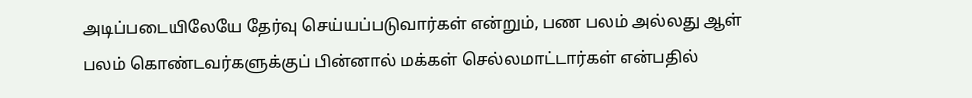அடிப்படையிலேயே தேர்வு செய்யப்படுவார்கள் என்றும், பண பலம் அல்லது ஆள் பலம் கொண்டவர்களுக்குப் பின்னால் மக்கள் செல்லமாட்டார்கள் என்பதில்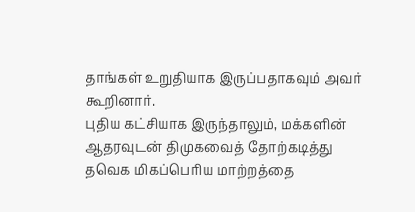தாங்கள் உறுதியாக இருப்பதாகவும் அவர் கூறினார்.
புதிய கட்சியாக இருந்தாலும், மக்களின் ஆதரவுடன் திமுகவைத் தோற்கடித்து தவெக மிகப்பெரிய மாற்றத்தை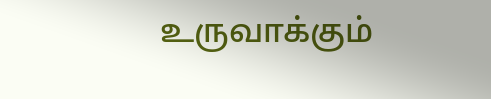உருவாக்கும்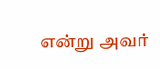என்று அவர்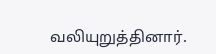வலியுறுத்தினார்.